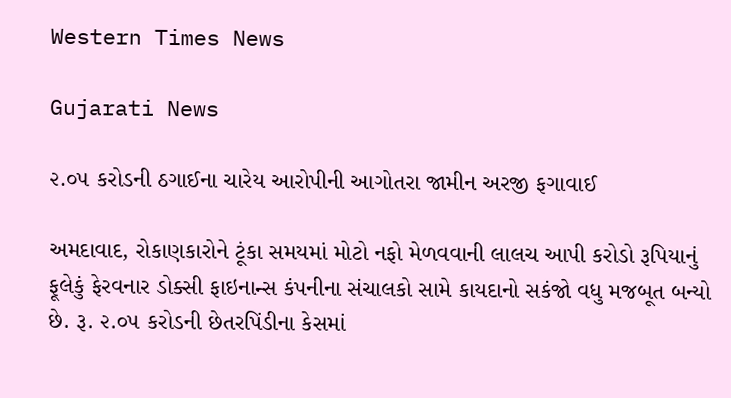Western Times News

Gujarati News

૨.૦૫ કરોડની ઠગાઈના ચારેય આરોપીની આગોતરા જામીન અરજી ફગાવાઈ

અમદાવાદ, રોકાણકારોને ટૂંકા સમયમાં મોટો નફો મેળવવાની લાલચ આપી કરોડો રૂપિયાનું ફૂલેકું ફેરવનાર ડોક્સી ફાઇનાન્સ કંપનીના સંચાલકો સામે કાયદાનો સકંજો વધુ મજબૂત બન્યો છે. રૂ. ૨.૦૫ કરોડની છેતરપિંડીના કેસમાં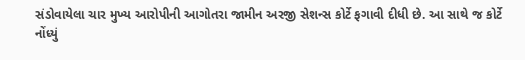સંડોવાયેલા ચાર મુખ્ય આરોપીની આગોતરા જામીન અરજી સેશન્સ કોર્ટે ફગાવી દીધી છે. આ સાથે જ કોર્ટે નોંધ્યું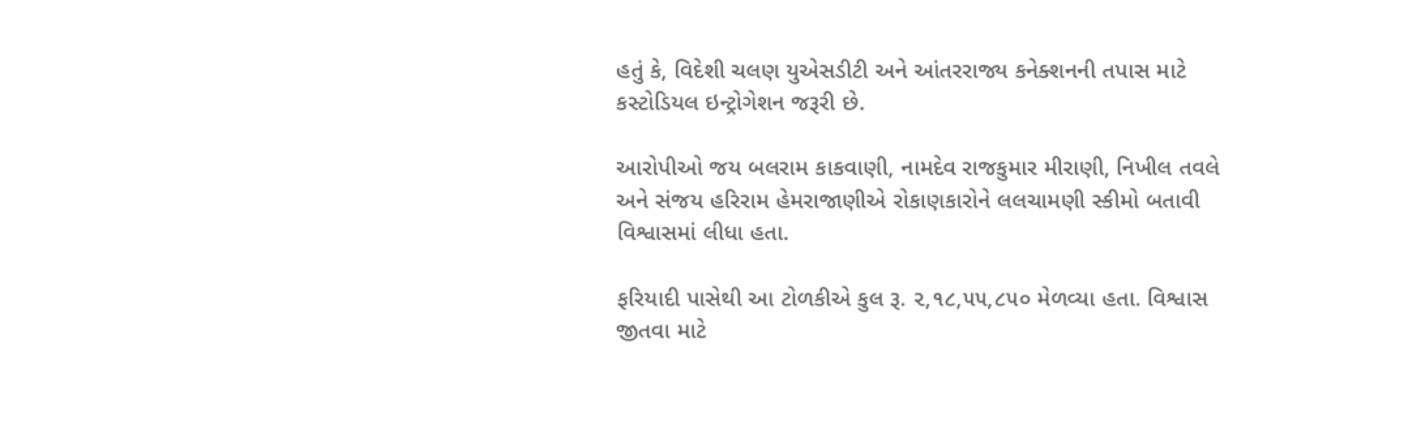હતું કે, વિદેશી ચલણ યુએસડીટી અને આંતરરાજ્ય કનેક્શનની તપાસ માટે કસ્ટોડિયલ ઇન્ટ્રોગેશન જરૂરી છે.

આરોપીઓ જય બલરામ કાકવાણી, નામદેવ રાજકુમાર મીરાણી, નિખીલ તવલે અને સંજય હરિરામ હેમરાજાણીએ રોકાણકારોને લલચામણી સ્કીમો બતાવી વિશ્વાસમાં લીધા હતા.

ફરિયાદી પાસેથી આ ટોળકીએ કુલ રૂ. ૨,૧૮,૫૫,૮૫૦ મેળવ્યા હતા. વિશ્વાસ જીતવા માટે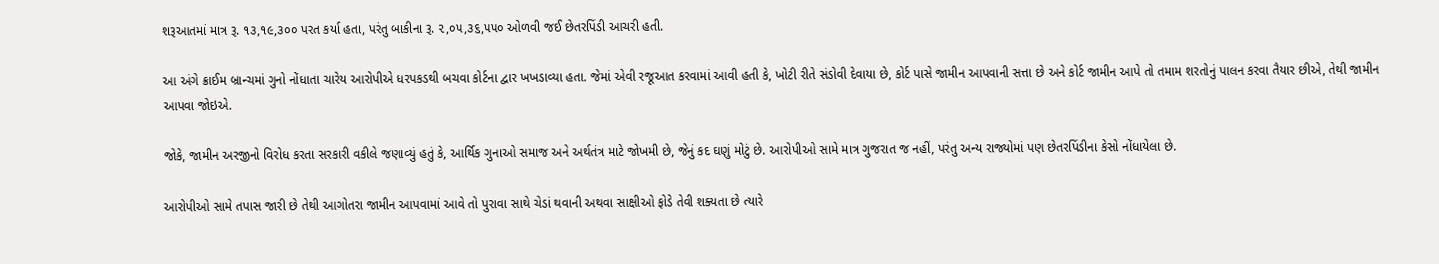શરૂઆતમાં માત્ર રૂ. ૧૩,૧૯,૩૦૦ પરત કર્યા હતા, પરંતુ બાકીના રૂ. ૨,૦૫,૩૬,૫૫૦ ઓળવી જઈ છેતરપિંડી આચરી હતી.

આ અંગે ક્રાઈમ બ્રાન્ચમાં ગુનો નોંધાતા ચારેય આરોપીએ ધરપકડથી બચવા કોર્ટના દ્વાર ખખડાવ્યા હતા. જેમાં એવી રજૂઆત કરવામાં આવી હતી કે, ખોટી રીતે સંડોવી દેવાયા છે, કોર્ટ પાસે જામીન આપવાની સત્તા છે અને કોર્ટ જામીન આપે તો તમામ શરતોનું પાલન કરવા તૈયાર છીએ, તેથી જામીન આપવા જોઇએ.

જોકે, જામીન અરજીનો વિરોધ કરતા સરકારી વકીલે જણાવ્યું હતું કે, આર્થિક ગુનાઓ સમાજ અને અર્થતંત્ર માટે જોખમી છે, જેનું કદ ઘણું મોટું છે. આરોપીઓ સામે માત્ર ગુજરાત જ નહીં, પરંતુ અન્ય રાજ્યોમાં પણ છેતરપિંડીના કેસો નોંધાયેલા છે.

આરોપીઓ સામે તપાસ જારી છે તેથી આગોતરા જામીન આપવામાં આવે તો પુરાવા સાથે ચેડાં થવાની અથવા સાક્ષીઓ ફોડે તેવી શક્યતા છે ત્યારે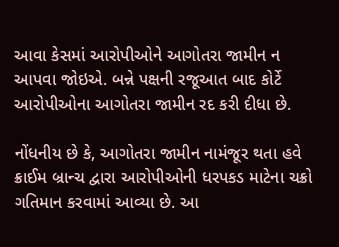આવા કેસમાં આરોપીઓને આગોતરા જામીન ન આપવા જોઇએ. બન્ને પક્ષની રજૂઆત બાદ કોર્ટે આરોપીઓના આગોતરા જામીન રદ કરી દીધા છે.

નોંધનીય છે કે, આગોતરા જામીન નામંજૂર થતા હવે ક્રાઈમ બ્રાન્ચ દ્વારા આરોપીઓની ધરપકડ માટેના ચક્રો ગતિમાન કરવામાં આવ્યા છે. આ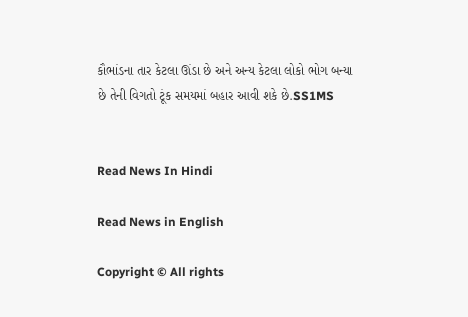કૌભાંડના તાર કેટલા ઊંડા છે અને અન્ય કેટલા લોકો ભોગ બન્યા છે તેની વિગતો ટૂંક સમયમાં બહાર આવી શકે છે.SS1MS


Read News In Hindi

Read News in English

Copyright © All rights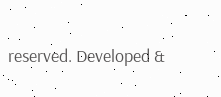reserved. Developed &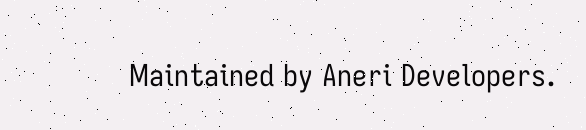Maintained by Aneri Developers.